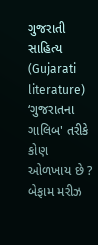ગુજરાતી સાહિત્ય (Gujarati literature) ‘ગુજરાતના ગાલિબ' તરીકે કોણ ઓળખાય છે ? બેફામ મરીઝ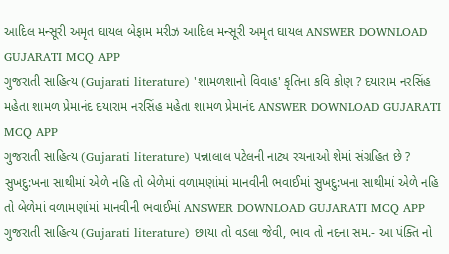આદિલ મન્સૂરી અમૃત ઘાયલ બેફામ મરીઝ આદિલ મન્સૂરી અમૃત ઘાયલ ANSWER DOWNLOAD GUJARATI MCQ APP
ગુજરાતી સાહિત્ય (Gujarati literature) 'શામળશાનો વિવાહ' કૃતિના કવિ કોણ ? દયારામ નરસિંહ મહેતા શામળ પ્રેમાનંદ દયારામ નરસિંહ મહેતા શામળ પ્રેમાનંદ ANSWER DOWNLOAD GUJARATI MCQ APP
ગુજરાતી સાહિત્ય (Gujarati literature) પન્નાલાલ પટેલની નાટ્ય રચનાઓ શેમાં સંગ્રહિત છે ? સુખદુ:ખના સાથીમાં એળે નહિ તો બેળેમાં વળામણાંમાં માનવીની ભવાઈમાં સુખદુ:ખના સાથીમાં એળે નહિ તો બેળેમાં વળામણાંમાં માનવીની ભવાઈમાં ANSWER DOWNLOAD GUJARATI MCQ APP
ગુજરાતી સાહિત્ય (Gujarati literature) છાયા તો વડલા જેવી, ભાવ તો નદના સમ.- આ પંક્તિ નો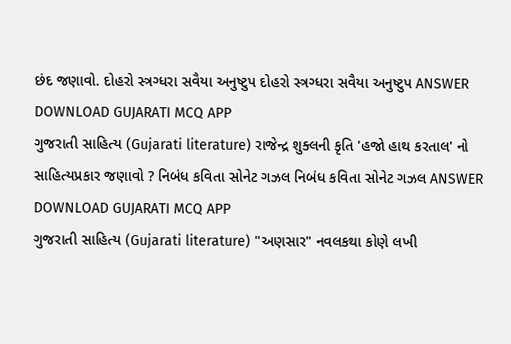છંદ જણાવો. દોહરો સ્ત્રગ્ધરા સવૈયા અનુષ્ટુપ દોહરો સ્ત્રગ્ધરા સવૈયા અનુષ્ટુપ ANSWER DOWNLOAD GUJARATI MCQ APP
ગુજરાતી સાહિત્ય (Gujarati literature) રાજેન્દ્ર શુક્લની કૃતિ 'હજો હાથ કરતાલ' નો સાહિત્યપ્રકાર જણાવો ? નિબંધ કવિતા સોનેટ ગઝલ નિબંધ કવિતા સોનેટ ગઝલ ANSWER DOWNLOAD GUJARATI MCQ APP
ગુજરાતી સાહિત્ય (Gujarati literature) "અણસાર" નવલકથા કોણે લખી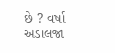છે ? વર્ષા અડાલજા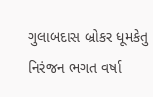ગુલાબદાસ બ્રોકર ધૂમકેતુ નિરંજન ભગત વર્ષા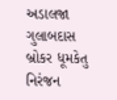અડાલજા ગુલાબદાસ બ્રોકર ધૂમકેતુ નિરંજન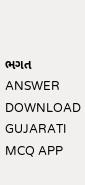ભગત ANSWER DOWNLOAD GUJARATI MCQ APP